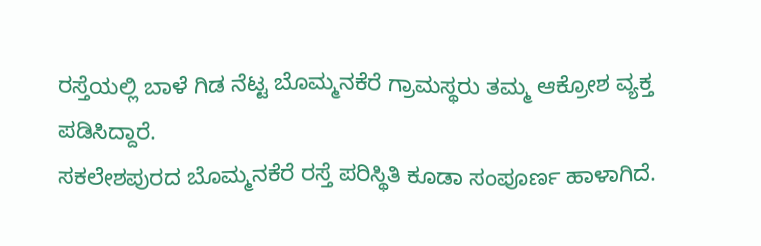ರಸ್ತೆಯಲ್ಲಿ ಬಾಳೆ ಗಿಡ ನೆಟ್ಟ ಬೊಮ್ಮನಕೆರೆ ಗ್ರಾಮಸ್ಥರು ತಮ್ಮ ಆಕ್ರೋಶ ವ್ಯಕ್ತ ಪಡಿಸಿದ್ದಾರೆ.
ಸಕಲೇಶಪುರದ ಬೊಮ್ಮನಕೆರೆ ರಸ್ತೆ ಪರಿಸ್ಥಿತಿ ಕೂಡಾ ಸಂಪೂರ್ಣ ಹಾಳಾಗಿದೆ.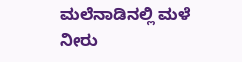ಮಲೆನಾಡಿನಲ್ಲಿ ಮಳೆ ನೀರು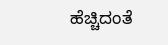ಹೆಚ್ಚಿದಂತೆ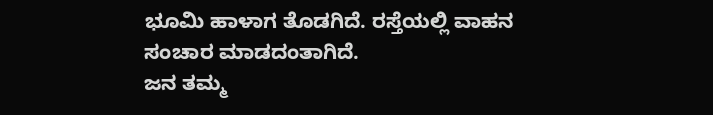ಭೂಮಿ ಹಾಳಾಗ ತೊಡಗಿದೆ. ರಸ್ತೆಯಲ್ಲಿ ವಾಹನ ಸಂಚಾರ ಮಾಡದಂತಾಗಿದೆ.
ಜನ ತಮ್ಮ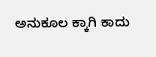ಅನುಕೂಲ ಕ್ಕಾಗಿ ಕಾದು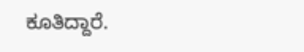ಕೂತಿದ್ದಾರೆ.